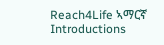Reach4Life ኣማርኛ
Introductions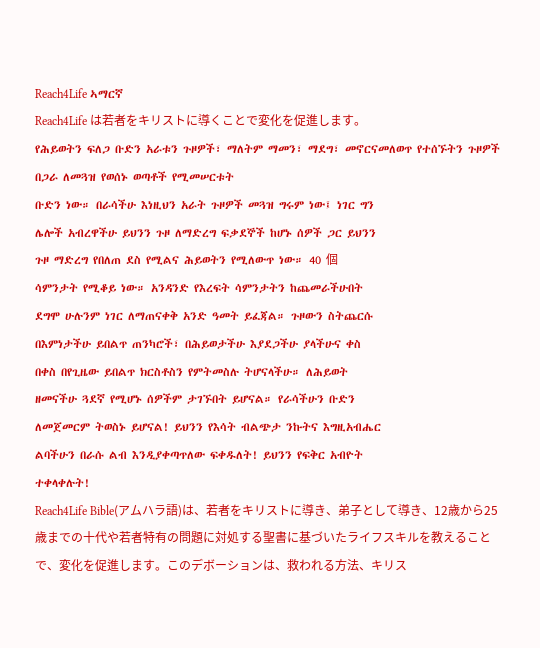Reach4Life ኣማርኛ
Reach4Life は若者をキリストに導くことで変化を促進します。
የሕይወትን ፍለጋ ቡድን አራቱን ጉዞዎች፣ ማለትም ማመን፣ ማደግ፣ መኖርናመለወጥ የተሰኙትን ጉዞዎች በጋራ ለመጓዝ የወሰኑ ወጣቶች የሚመሠርቱት
ቡድን ነው። በራሳችሁ እነዚህን አራት ጉዞዎች መጓዝ ግሩም ነው፤ ነገር ግን
ሌሎች አብረዋችሁ ይህንን ጉዞ ለማድረግ ፍቃደኞች ከሆኑ ሰዎች ጋር ይህንን
ጉዞ ማድረግ የበለጠ ደስ የሚልና ሕይወትን የሚለውጥ ነው። 40 個
ሳምንታት የሚቆይ ነው። አንዳንድ የእረፍት ሳምንታትን ከጨመራችሁበት
ደግሞ ሁሉንም ነገር ለማጠናቀቅ አንድ ዓመት ይፈጃል። ጉዞውን ስትጨርሱ
በእምነታችሁ ይበልጥ ጠንካሮች፣ በሕይወታችሁ እያደጋችሁ ያላችሁና ቀስ
በቀስ በየጊዜው ይበልጥ ክርስቶስን የምትመስሉ ትሆናላችሁ። ለሕይወት
ዘመናችሁ ጓደኛ የሚሆኑ ሰዎችም ታገኙበት ይሆናል። የራሳችሁን ቡድን
ለመጀመርም ትወስኑ ይሆናል! ይህንን የእሳት ብልጭታ ንኩትና እግዚአብሔር
ልባችሁን በራሱ ልብ እንዲያቀጣጥለው ፍቀዱለት! ይህንን የፍቅር አብዮት
ተቀላቀሉት!
Reach4Life Bible(アムハラ語)は、若者をキリストに導き、弟子として導き、12歳から25歳までの十代や若者特有の問題に対処する聖書に基づいたライフスキルを教えることで、変化を促進します。このデボーションは、救われる方法、キリス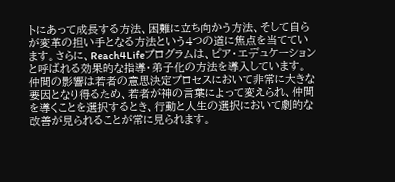トにあって成長する方法、困難に立ち向かう方法、そして自らが変革の担い手となる方法という4つの道に焦点を当てています。さらに、Reach4Lifeプログラムは、ピア・エデュケーションと呼ばれる効果的な指導・弟子化の方法を導入しています。仲間の影響は若者の意思決定プロセスにおいて非常に大きな要因となり得るため、若者が神の言葉によって変えられ、仲間を導くことを選択するとき、行動と人生の選択において劇的な改善が見られることが常に見られます。